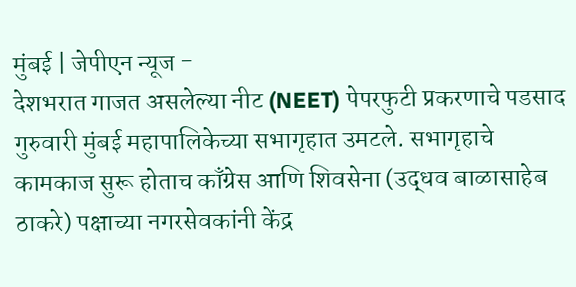मुंबई | जेपीएन न्यूज -
देशभरात गाजत असलेल्या नीट (NEET) पेपरफुटी प्रकरणाचे पडसाद गुरुवारी मुंबई महापालिकेच्या सभागृहात उमटले. सभागृहाचे कामकाज सुरू होताच काँग्रेस आणि शिवसेना (उद्धव बाळासाहेब ठाकरे) पक्षाच्या नगरसेवकांनी केंद्र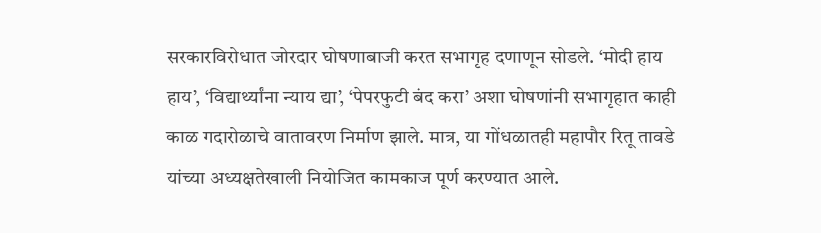सरकारविरोधात जोरदार घोषणाबाजी करत सभागृह दणाणून सोडले. ‘मोदी हाय हाय’, ‘विद्यार्थ्यांना न्याय द्या’, ‘पेपरफुटी बंद करा’ अशा घोषणांनी सभागृहात काही काळ गदारोळाचे वातावरण निर्माण झाले. मात्र, या गोंधळातही महापौर रितू तावडे यांच्या अध्यक्षतेखाली नियोजित कामकाज पूर्ण करण्यात आले.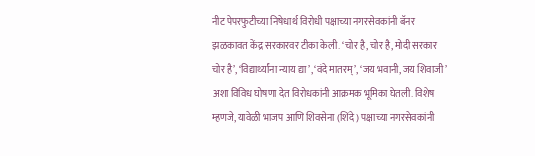नीट पेपरफुटीच्या निषेधार्थ विरोधी पक्षाच्या नगरसेवकांनी बॅनर झळकावत केंद्र सरकारवर टीका केली. ‘चोर है, चोर है, मोदी सरकार चोर है’, ‘विद्यार्थ्यांना न्याय द्या’, ‘वंदे मातरम्’, ‘जय भवानी, जय शिवाजी’ अशा विविध घोषणा देत विरोधकांनी आक्रमक भूमिका घेतली. विशेष म्हणजे, यावेळी भाजप आणि शिवसेना (शिंदे) पक्षाच्या नगरसेवकांनी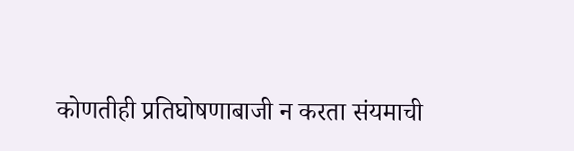कोणतीही प्रतिघोषणाबाजी न करता संयमाची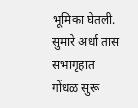भूमिका घेतली.
सुमारे अर्धा तास सभागृहात गोंधळ सुरू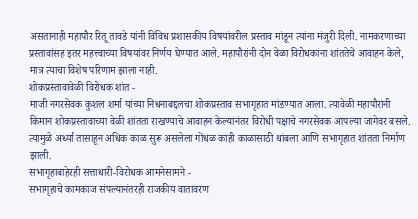असतानाही महापौर रितू तावडे यांनी विविध प्रशासकीय विषयांवरील प्रस्ताव मांडून त्यांना मंजुरी दिली. नामकरणाच्या प्रस्तावांसह इतर महत्त्वाच्या विषयांवर निर्णय घेण्यात आले. महापौरांनी दोन वेळा विरोधकांना शांततेचे आवाहन केले, मात्र त्याचा विशेष परिणाम झाला नाही.
शोकप्रस्तावावेळी विरोधक शांत -
माजी नगरसेवक कुशल शर्मा यांच्या निधनाबद्दलचा शोकप्रस्ताव सभागृहात मांडण्यात आला. त्यावेळी महापौरांनी किमान शोकप्रस्तावाच्या वेळी शांतता राखण्याचे आवाहन केल्यानंतर विरोधी पक्षाचे नगरसेवक आपल्या जागेवर बसले. त्यामुळे अर्ध्या तासाहून अधिक काळ सुरू असलेला गोंधळ काही काळासाठी थांबला आणि सभागृहात शांतता निर्माण झाली.
सभागृहाबाहेरही सत्ताधारी-विरोधक आमनेसामने -
सभागृहाचे कामकाज संपल्यानंतरही राजकीय वातावरण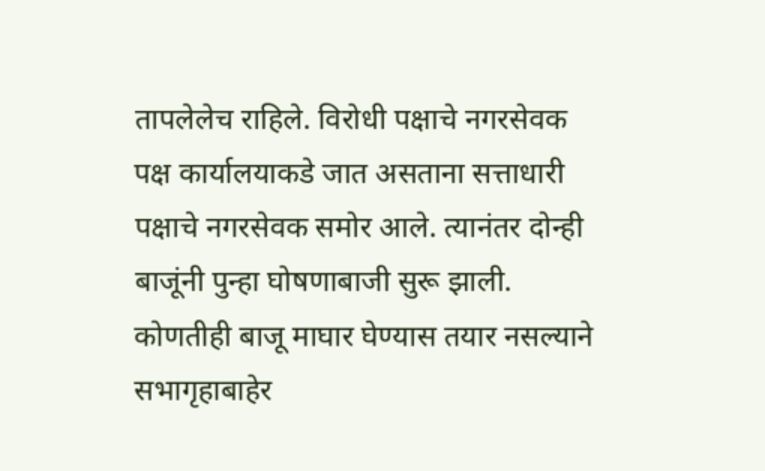तापलेलेच राहिले. विरोधी पक्षाचे नगरसेवक पक्ष कार्यालयाकडे जात असताना सत्ताधारी पक्षाचे नगरसेवक समोर आले. त्यानंतर दोन्ही बाजूंनी पुन्हा घोषणाबाजी सुरू झाली. कोणतीही बाजू माघार घेण्यास तयार नसल्याने सभागृहाबाहेर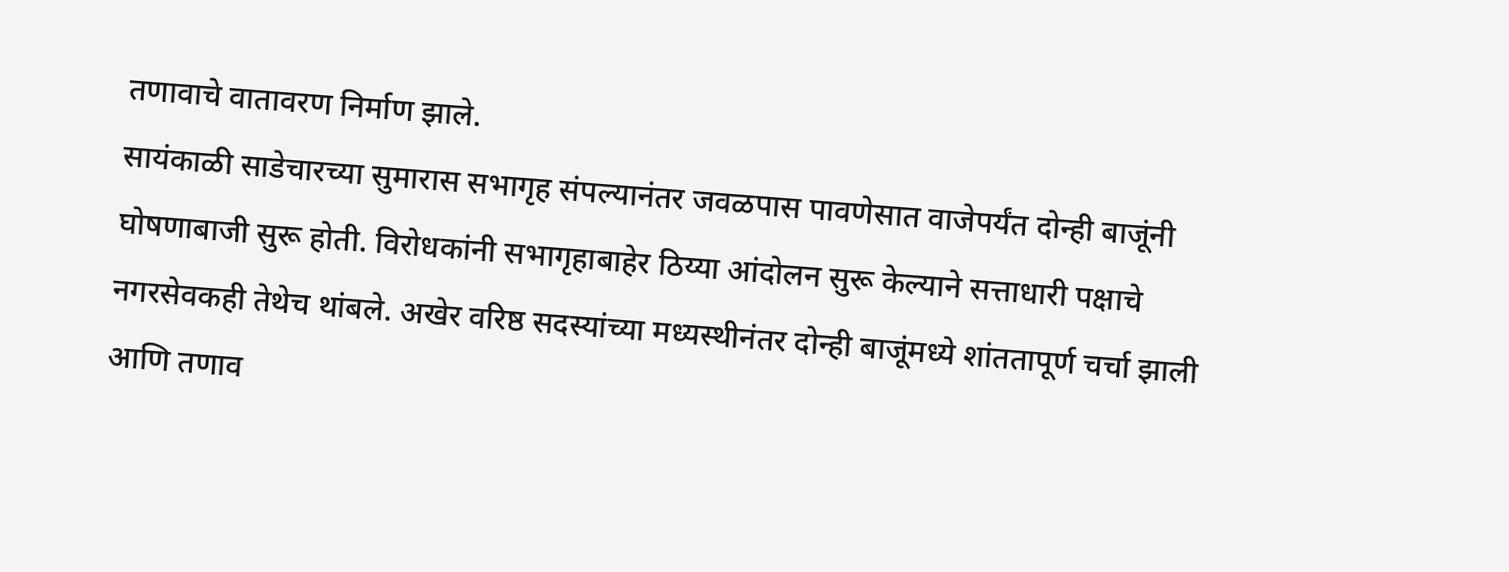तणावाचे वातावरण निर्माण झाले.
सायंकाळी साडेचारच्या सुमारास सभागृह संपल्यानंतर जवळपास पावणेसात वाजेपर्यंत दोन्ही बाजूंनी घोषणाबाजी सुरू होती. विरोधकांनी सभागृहाबाहेर ठिय्या आंदोलन सुरू केल्याने सत्ताधारी पक्षाचे नगरसेवकही तेथेच थांबले. अखेर वरिष्ठ सदस्यांच्या मध्यस्थीनंतर दोन्ही बाजूंमध्ये शांततापूर्ण चर्चा झाली आणि तणाव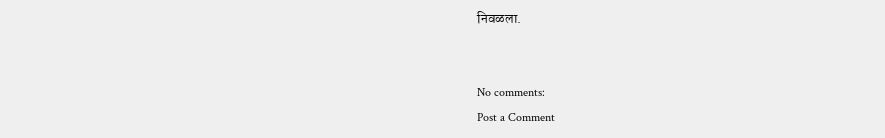निवळला.


No comments:
Post a Comment